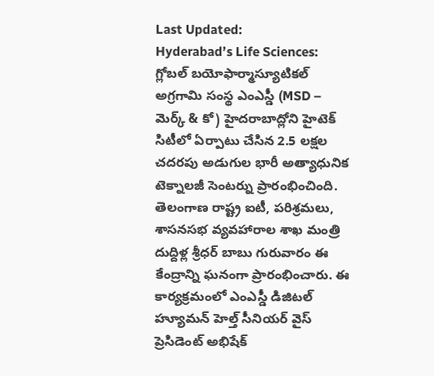Last Updated:
Hyderabad’s Life Sciences: గ్లోబల్ బయోఫార్మాస్యూటికల్ అగ్రగామి సంస్థ ఎంఎస్డీ (MSD – మెర్క్ & కో) హైదరాబాద్లోని హైటెక్ సిటీలో ఏర్పాటు చేసిన 2.5 లక్షల చదరపు అడుగుల భారీ అత్యాధునిక టెక్నాలజీ సెంటర్ను ప్రారంభించింది.
తెలంగాణ రాష్ట్ర ఐటీ, పరిశ్రమలు, శాసనసభ వ్యవహారాల శాఖ మంత్రి దుద్దిళ్ల శ్రీధర్ బాబు గురువారం ఈ కేంద్రాన్ని ఘనంగా ప్రారంభించారు. ఈ కార్యక్రమంలో ఎంఎస్డీ డిజిటల్ హ్యూమన్ హెల్త్ సీనియర్ వైస్ ప్రెసిడెంట్ అభిషేక్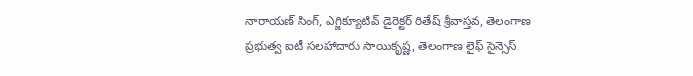నారాయణ్ సింగ్, ఎగ్జిక్యూటివ్ డైరెక్టర్ రితేష్ శ్రీవాస్తవ, తెలంగాణ ప్రభుత్వ ఐటీ సలహాదారు సాయికృష్ణ, తెలంగాణ లైఫ్ సైన్సెస్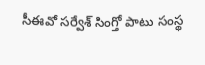సీఈవో సర్వేశ్ సింగ్తో పాటు సంస్థ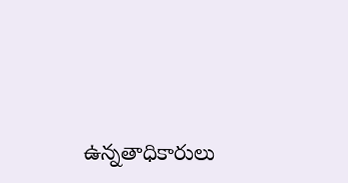ఉన్నతాధికారులు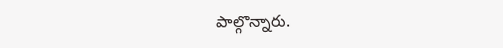పాల్గొన్నారు.